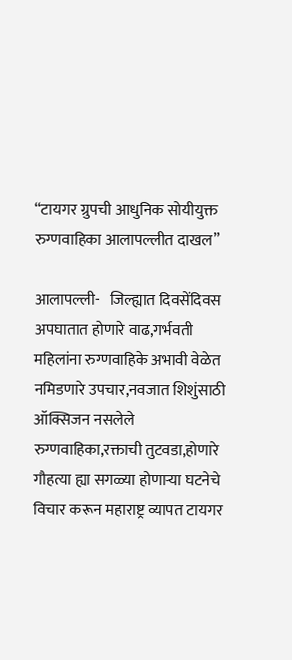“टायगर ग्रुपची आधुनिक सोयीयुक्त रुग्णवाहिका आलापल्लीत दाखल”

आलापल्ली-   जिल्ह्यात दिवसेंदिवस अपघातात होणारे वाढ,गर्भवती महिलांना रुग्णवाहिके अभावी वेळेत नमिडणारे उपचार,नवजात शिशुंसाठी ऑक्सिजन नसलेले रुग्णवाहिका,रक्ताची तुटवडा,होणारे गौहत्या ह्या सगळ्या होणाऱ्या घटनेचे विचार करून महाराष्ट्र व्यापत टायगर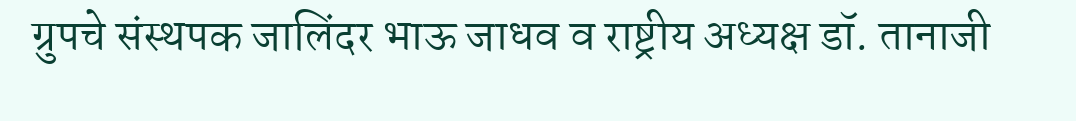ग्रुपचे संस्थपक जालिंदर भाऊ जाधव व राष्ट्रीय अध्यक्ष डॉ. तानाजी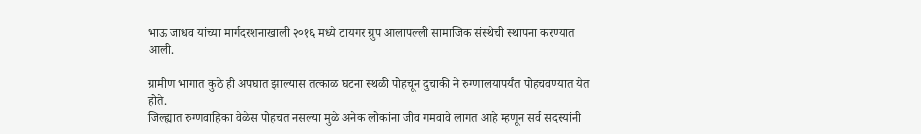भाऊ जाधव यांच्या मार्गदरशनाखाली २०१६ मध्ये टायगर ग्रुप आलापल्ली सामाजिक संस्थेची स्थापना करण्यात आली.

ग्रामीण भागात कुठे ही अपघात झाल्यास तत्काळ घटना स्थळी पोहचून दुचाकी ने रुग्णालयापर्यंत पोहचवण्यात येत होते.
जिल्ह्यात रुग्णवाहिका वेळेस पोहचत नसल्या मुळे अनेक लोकांना जीव गमवावे लागत आहे म्हणून सर्व सदस्यांनी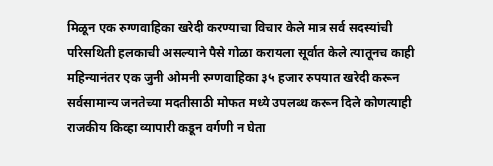मिळून एक रुग्णवाहिका खरेदी करण्याचा विचार केले मात्र सर्व सदस्यांची परिसथिती हलकाची असल्याने पैसे गोळा करायला सूर्वात केले त्यातूनच काही महिन्यानंतर एक जुनी ओमनी रुग्णवाहिका ३५ हजार रुपयात खरेदी करून सर्वसामान्य जनतेच्या मदतीसाठी मोफत मध्ये उपलब्ध करून दिले कोणत्याही राजकीय किव्हा व्यापारी कडून वर्गणी न घेता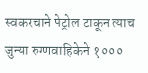स्वकरचाने पेट्रोल टाकून त्याच जुन्या रुग्णवाहिकेने १०००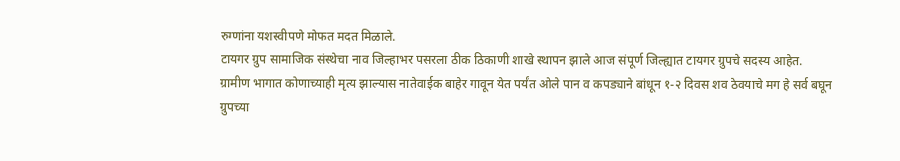रुग्णांना यशस्वीपणे मोफत मदत मिळाले.
टायगर ग्रुप सामाजिक संस्थेचा नाव जिल्हाभर पसरला ठीक ठिकाणी शाखे स्थापन झाले आज संपूर्ण जिल्ह्यात टायगर ग्रुपचे सदस्य आहेत.
ग्रामीण भागात कोणाच्याही मृत्य झाल्यास नातेवाईक बाहेर गावून येत पर्यंत ओले पान व कपड्याने बांधून १-२ दिवस शव ठेवयाचे मग हे सर्व बघून ग्रुपच्या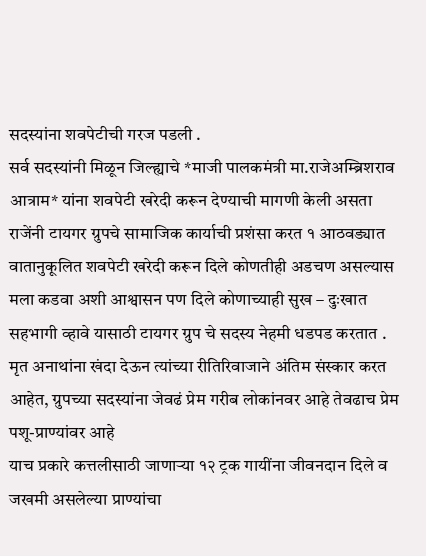सदस्यांना शवपेटीची गरज पडली .
सर्व सदस्यांनी मिळून जिल्ह्याचे *माजी पालकमंत्री मा.राजेअम्ब्रिशराव आत्राम* यांना शवपेटी खरेदी करून देण्याची मागणी केली असता राजेंनी टायगर ग्रुपचे सामाजिक कार्याची प्रशंसा करत १ आठवड्यात वातानुकूलित शवपेटी खरेदी करून दिले कोणतीही अडचण असल्यास मला कडवा अशी आश्वासन पण दिले कोणाच्याही सुख – दुःखात सहभागी व्हावे यासाठी टायगर ग्रुप चे सदस्य नेहमी धडपड करतात .
मृत अनाथांना खंदा देऊन त्यांच्या रीतिरिवाजाने अंतिम संस्कार करत आहेत, ग्रुपच्या सदस्यांना जेवढं प्रेम गरीब लोकांनवर आहे तेवढाच प्रेम पशू-प्राण्यांवर आहे
याच प्रकारे कत्तलीसाठी जाणाऱ्या १२ ट्रक गायींना जीवनदान दिले व जखमी असलेल्या प्राण्यांचा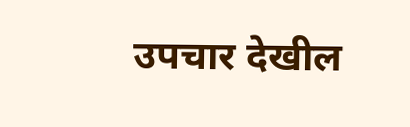उपचार देखील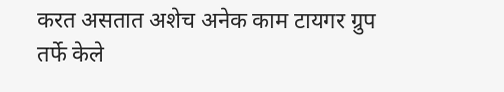करत असतात अशेच अनेक काम टायगर ग्रुप तर्फे केले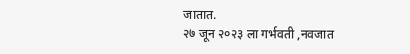जातात.
२७ जून २०२३ ला गर्भवती ,नवजात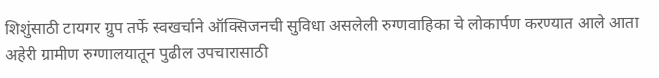शिशुंसाठी टायगर ग्रुप तर्फे स्वखर्चाने ऑक्सिजनची सुविधा असलेली रुग्णवाहिका चे लोकार्पण करण्यात आले आता अहेरी ग्रामीण रुग्णालयातून पुढील उपचारासाठी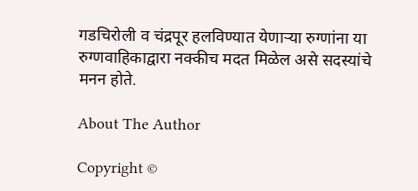गडचिरोली व चंद्रपूर हलविण्यात येणाऱ्या रुग्णांना या रुग्णवाहिकाद्वारा नक्कीच मदत मिळेल असे सदस्यांचे मनन होते.

About The Author

Copyright ©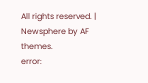All rights reserved. | Newsphere by AF themes.
error: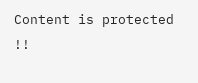Content is protected !!